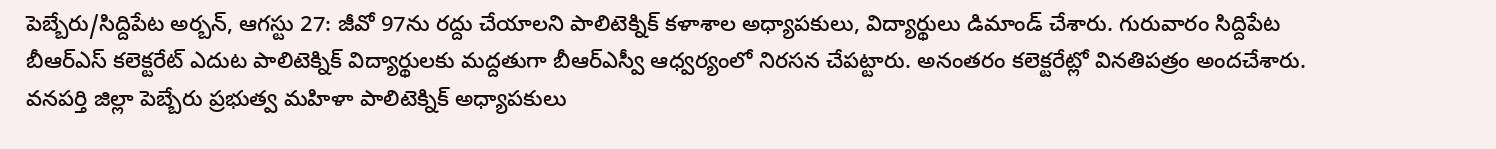పెబ్బేరు/సిద్దిపేట అర్బన్, ఆగస్టు 27: జీవో 97ను రద్దు చేయాలని పాలిటెక్నిక్ కళాశాల అధ్యాపకులు, విద్యార్థులు డిమాండ్ చేశారు. గురువారం సిద్దిపేట బీఆర్ఎస్ కలెక్టరేట్ ఎదుట పాలిటెక్నిక్ విద్యార్థులకు మద్దతుగా బీఆర్ఎస్వీ ఆధ్వర్యంలో నిరసన చేపట్టారు. అనంతరం కలెక్టరేట్లో వినతిపత్రం అందచేశారు. వనపర్తి జిల్లా పెబ్బేరు ప్రభుత్వ మహిళా పాలిటెక్నిక్ అధ్యాపకులు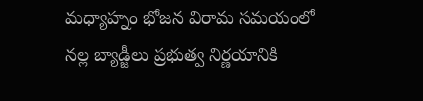మధ్యాహ్నం భోజన విరామ సమయంలో నల్ల బ్యాడ్జీలు ప్రభుత్వ నిర్ణయానికి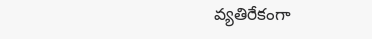వ్యతిరేకంగా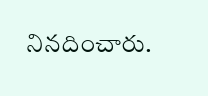నినదించారు.